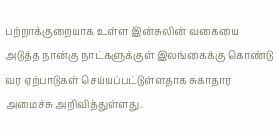பற்றாக்குறையாக உள்ள இன்சுலின் வகையை அடுத்த நான்கு நாட்களுக்குள் இலங்கைக்கு கொண்டு வர ஏற்பாடுகள் செய்யப்பட்டுள்ளதாக சுகாதார அமைச்சு அறிவித்துள்ளது.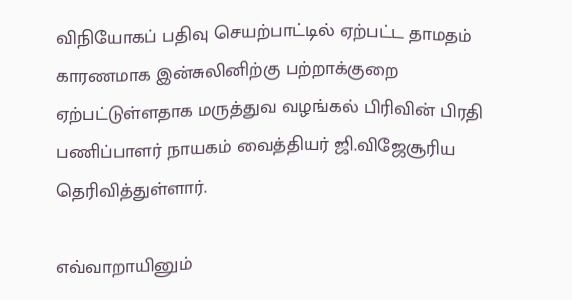விநியோகப் பதிவு செயற்பாட்டில் ஏற்பட்ட தாமதம் காரணமாக இன்சுலினிற்கு பற்றாக்குறை ஏற்பட்டுள்ளதாக மருத்துவ வழங்கல் பிரிவின் பிரதி பணிப்பாளர் நாயகம் வைத்தியர் ஜி.விஜேசூரிய தெரிவித்துள்ளார்.

எவ்வாறாயினும்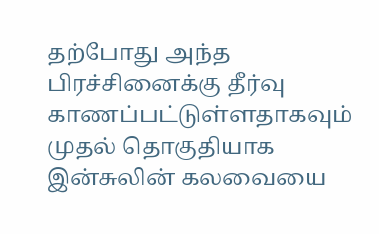தற்போது அந்த பிரச்சினைக்கு தீர்வு காணப்பட்டுள்ளதாகவும் முதல் தொகுதியாக இன்சுலின் கலவையை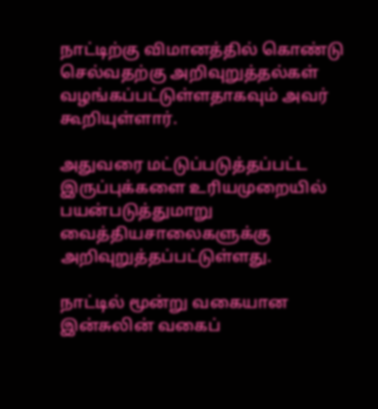நாட்டிற்கு விமானத்தில் கொண்டு செல்வதற்கு அறிவுறுத்தல்கள் வழங்கப்பட்டுள்ளதாகவும் அவர் கூறியுள்ளார்.

அதுவரை மட்டுப்படுத்தப்பட்ட இருப்புக்களை உரியமுறையில் பயன்படுத்துமாறு வைத்தியசாலைகளுக்கு அறிவுறுத்தப்பட்டுள்ளது.

நாட்டில் மூன்று வகையான இன்சுலின் வகைப்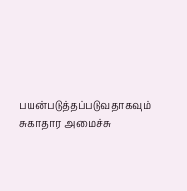பயன்படுத்தப்படுவதாகவும் சுகாதார அமைச்சு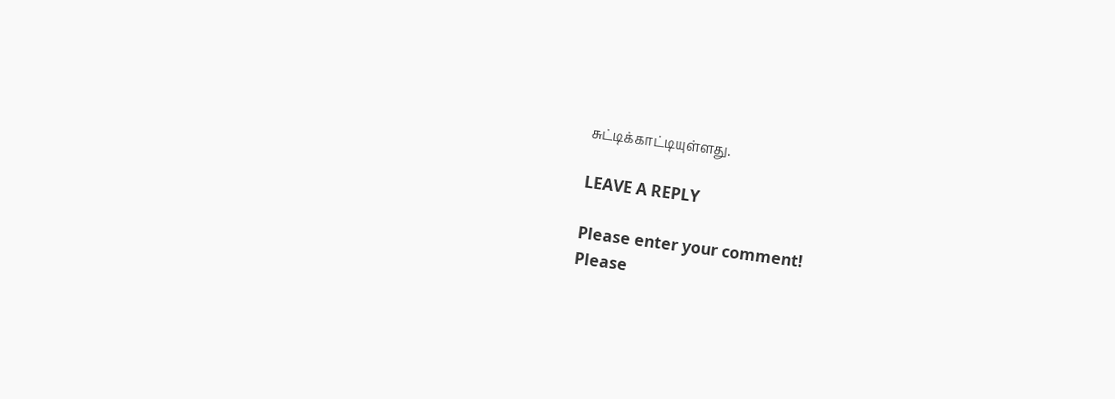சுட்டிக்காட்டியுள்ளது.

LEAVE A REPLY

Please enter your comment!
Please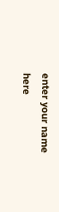enter your name here